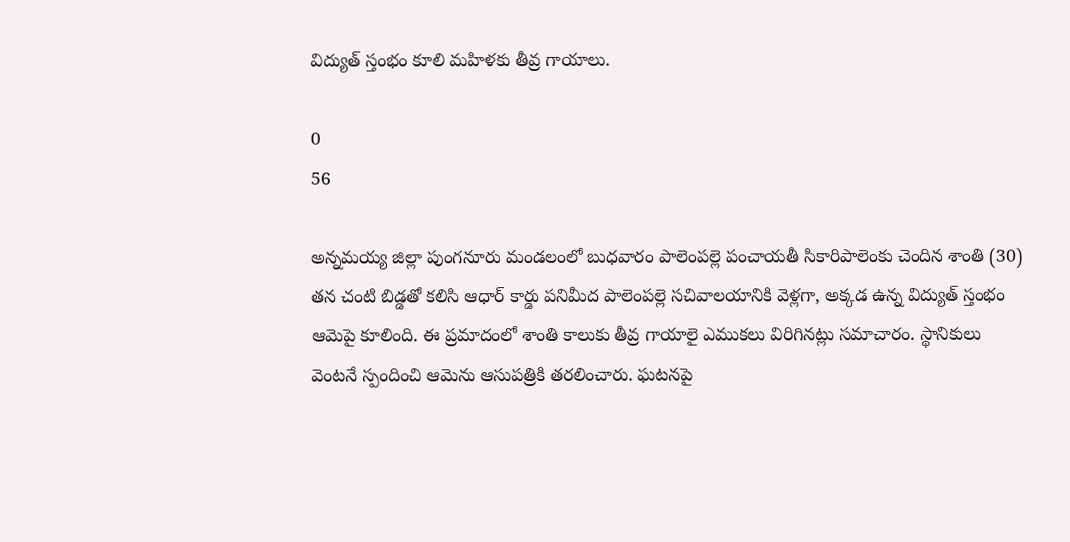విద్యుత్ స్తంభం కూలి మహిళకు తీవ్ర గాయాలు.

0
56

అన్నమయ్య జిల్లా పుంగనూరు మండలంలో బుధవారం పాలెంపల్లె పంచాయతీ సికారిపాలెంకు చెందిన శాంతి (30) తన చంటి బిడ్డతో కలిసి ఆధార్ కార్డు పనిమీద పాలెంపల్లె సచివాలయానికి వెళ్లగా, అక్కడ ఉన్న విద్యుత్ స్తంభం ఆమెపై కూలింది. ఈ ప్రమాదంలో శాంతి కాలుకు తీవ్ర గాయాలై ఎముకలు విరిగినట్లు సమాచారం. స్థానికులు వెంటనే స్పందించి ఆమెను ఆసుపత్రికి తరలించారు. ఘటనపై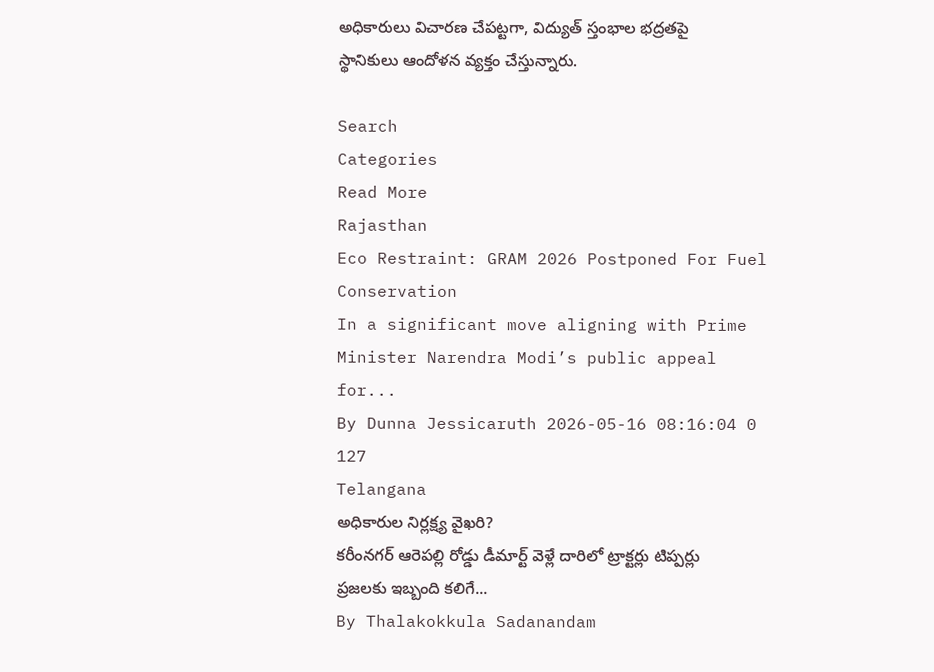అధికారులు విచారణ చేపట్టగా, విద్యుత్ స్తంభాల భద్రతపై స్థానికులు ఆందోళన వ్యక్తం చేస్తున్నారు.

Search
Categories
Read More
Rajasthan
Eco Restraint: GRAM 2026 Postponed For Fuel Conservation
In a significant move aligning with Prime Minister Narendra Modi’s public appeal for...
By Dunna Jessicaruth 2026-05-16 08:16:04 0 127
Telangana
అధికారుల నిర్లక్ష్య వైఖరి?
కరీంనగర్ ఆరెపల్లి రోడ్డు డీమార్ట్ వెళ్లే దారిలో ట్రాక్టర్లు టిప్పర్లు ప్రజలకు ఇబ్బంది కలిగే...
By Thalakokkula Sadanandam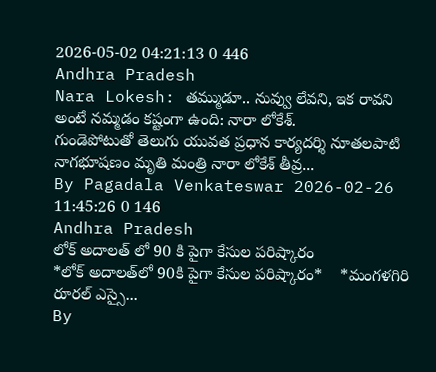2026-05-02 04:21:13 0 446
Andhra Pradesh
Nara Lokesh: తమ్ముడూ.. నువ్వు లేవని, ఇక రావని అంటే నమ్మడం కష్టంగా ఉంది: నారా లోకేశ్.
గుండెపోటుతో తెలుగు యువత ప్రధాన కార్యదర్శి నూతలపాటి నాగభూషణం మృతి మంత్రి నారా లోకేశ్ తీవ్ర...
By Pagadala Venkateswar 2026-02-26 11:45:26 0 146
Andhra Pradesh
లోక్ అదాలత్ లో 90 కి పైగా కేసుల పరిష్కారం
*లోక్‌ అదాలత్‌లో 90కి పైగా కేసుల పరిష్కారం*    *మంగళగిరి రూరల్ ఎస్సై...
By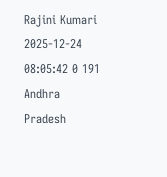Rajini Kumari 2025-12-24 08:05:42 0 191
Andhra Pradesh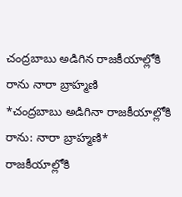చంద్రబాబు అడిగిన రాజకీయాల్లోకి రాను నారా బ్రాహ్మణి
*చంద్రబాబు అడిగినా రాజకీయాల్లోకి రాను: నారా బ్రాహ్మణి*   రాజకీయాల్లోకి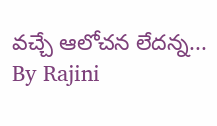వచ్చే ఆలోచన లేదన్న...
By Rajini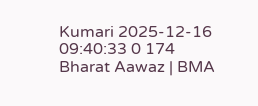Kumari 2025-12-16 09:40:33 0 174
Bharat Aawaz | BMA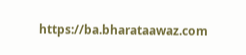https://ba.bharataawaz.com